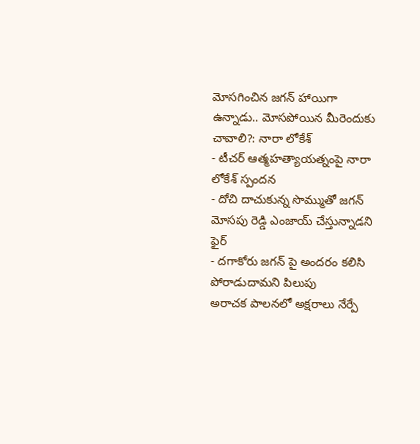మోసగించిన జగన్ హాయిగా ఉన్నాడు.. మోసపోయిన మీరెందుకు చావాలి?: నారా లోకేశ్
- టీచర్ ఆత్మహత్యాయత్నంపై నారా లోకేశ్ స్పందన
- దోచి దాచుకున్న సొమ్ముతో జగన్ మోసపు రెడ్డి ఎంజాయ్ చేస్తున్నాడని ఫైర్
- దగాకోరు జగన్ పై అందరం కలిసి పోరాడుదామని పిలుపు
అరాచక పాలనలో అక్షరాలు నేర్పే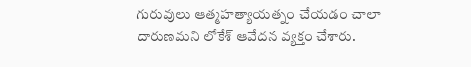గురువులు ఆత్మహత్యాయత్నం చేయడం చాలా దారుణమని లోకేశ్ ఆవేదన వ్యక్తం చేశారు.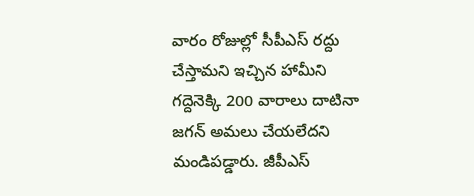వారం రోజుల్లో సీపీఎస్ రద్దు చేస్తామని ఇచ్చిన హామీని గద్దెనెక్కి 200 వారాలు దాటినా జగన్ అమలు చేయలేదని మండిపడ్డారు. జీపీఎస్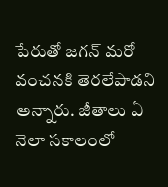పేరుతో జగన్ మరో వంచనకి తెరలేపాడని అన్నారు. జీతాలు ఏ నెలా సకాలంలో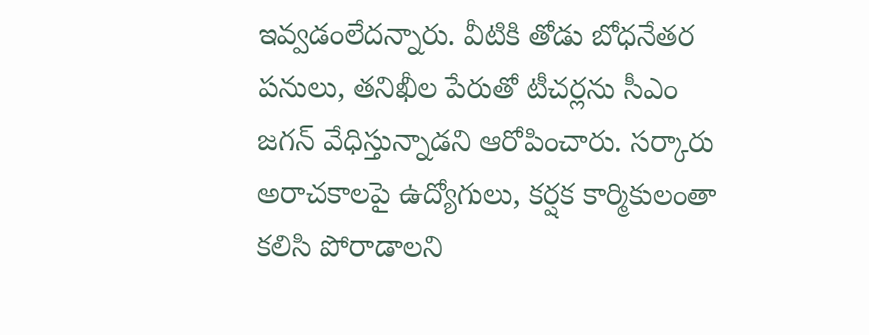ఇవ్వడంలేదన్నారు. వీటికి తోడు బోధనేతర పనులు, తనిఖీల పేరుతో టీచర్లను సీఎం జగన్ వేధిస్తున్నాడని ఆరోపించారు. సర్కారు అరాచకాలపై ఉద్యోగులు, కర్షక కార్మికులంతా కలిసి పోరాడాలని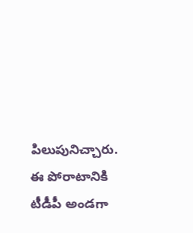పిలుపునిచ్చారు. ఈ పోరాటానికి టీడీపీ అండగా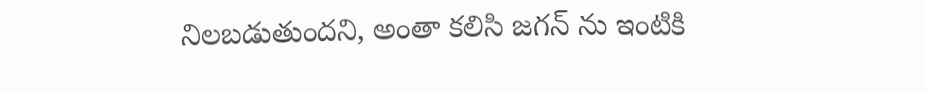నిలబడుతుందని, అంతా కలిసి జగన్ ను ఇంటికి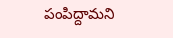పంపిద్దామని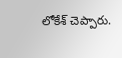లోకేశ్ చెప్పారు.